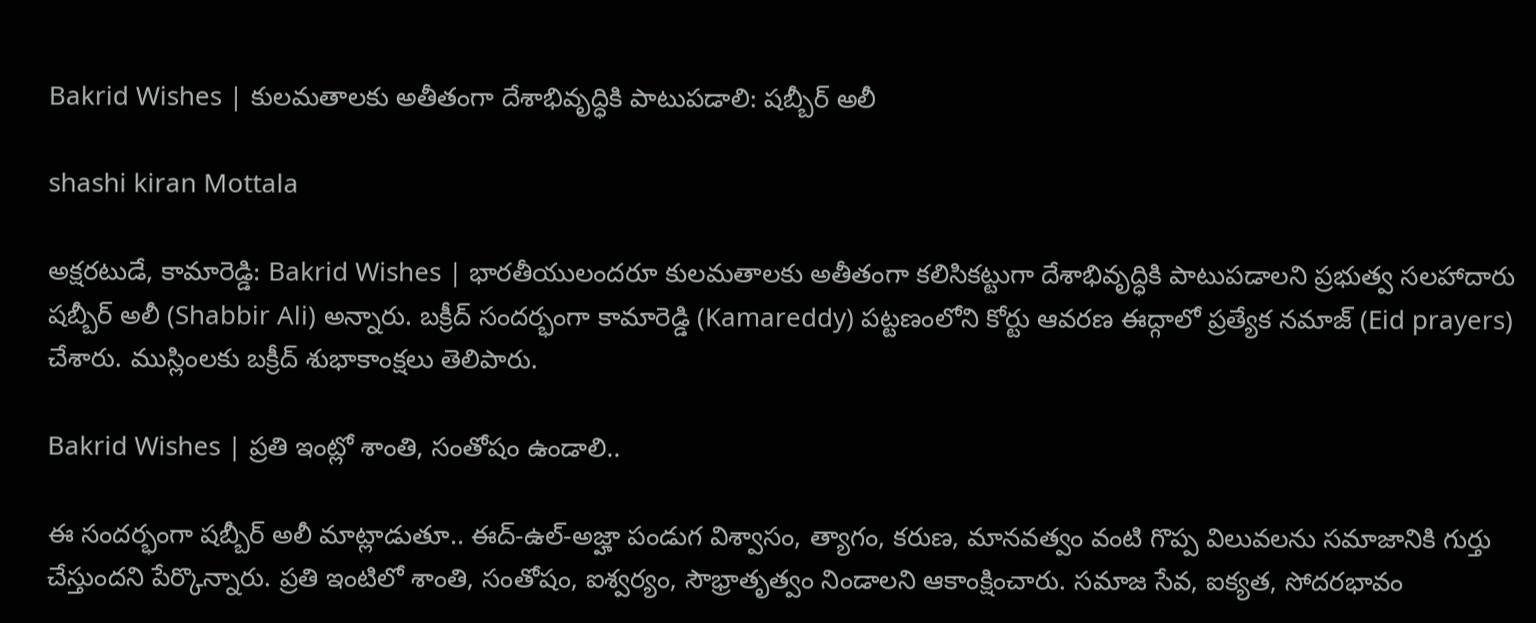Bakrid Wishes | కులమతాలకు అతీతంగా దేశాభివృద్ధికి పాటుపడాలి: షబ్బీర్ అలీ

shashi kiran Mottala

అక్షరటుడే, కామారెడ్డి: Bakrid Wishes | భారతీయులందరూ కులమతాలకు అతీతంగా కలిసికట్టుగా దేశాభివృద్ధికి పాటుపడాలని ప్రభుత్వ సలహాదారు షబ్బీర్ అలీ (Shabbir Ali) అన్నారు. బక్రీద్ సందర్భంగా కామారెడ్డి (Kamareddy) పట్టణంలోని కోర్టు ఆవరణ ఈద్గాలో ప్రత్యేక నమాజ్ (Eid prayers) చేశారు. ముస్లింలకు బక్రీద్ శుభాకాంక్షలు తెలిపారు.

Bakrid Wishes | ప్రతి ఇంట్లో శాంతి, సంతోషం ఉండాలి..

ఈ సందర్భంగా షబ్బీర్ అలీ మాట్లాడుతూ.. ఈద్-ఉల్-అజ్హా పండుగ విశ్వాసం, త్యాగం, కరుణ, మానవత్వం వంటి గొప్ప విలువలను సమాజానికి గుర్తు చేస్తుందని పేర్కొన్నారు. ప్రతి ఇంటిలో శాంతి, సంతోషం, ఐశ్వర్యం, సౌభ్రాతృత్వం నిండాలని ఆకాంక్షించారు. సమాజ సేవ, ఐక్యత, సోదరభావం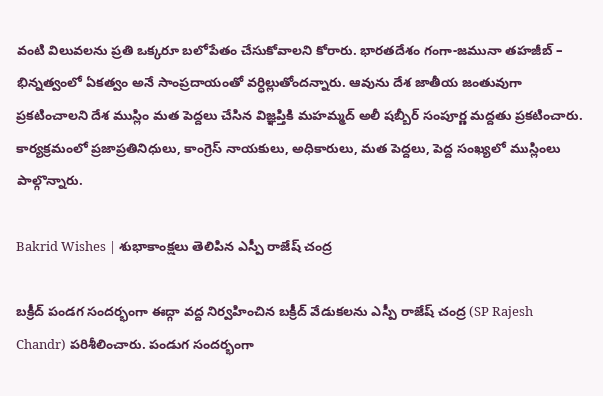వంటి విలువలను ప్రతి ఒక్కరూ బలోపేతం చేసుకోవాలని కోరారు. భారతదేశం గంగా-జమునా తహజీబ్ – భిన్నత్వంలో ఏకత్వం అనే సాంప్రదాయంతో వర్ధిల్లుతోందన్నారు. ఆవును దేశ జాతీయ జంతువుగా ప్రకటించాలని దేశ ముస్లిం మత పెద్దలు చేసిన విజ్ఞప్తికి మహమ్మద్ అలీ షబ్బీర్ సంపూర్ణ మద్దతు ప్రకటించారు. కార్యక్రమంలో ప్రజాప్రతినిధులు, కాంగ్రెస్ నాయకులు, అధికారులు, మత పెద్దలు, పెద్ద సంఖ్యలో ముస్లింలు పాల్గొన్నారు.

Bakrid Wishes | శుభాకాంక్షలు తెలిపిన ఎస్పీ రాజేష్ చంద్ర

బక్రీద్ పండగ సందర్భంగా ఈద్గా వద్ద నిర్వహించిన బక్రీద్ వేడుకలను ఎస్పీ రాజేష్ చంద్ర (SP Rajesh Chandr) పరిశీలించారు. పండుగ సందర్భంగా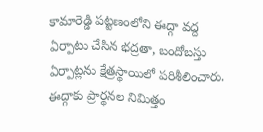కామారెడ్డి పట్టణంలోని ఈద్గా వద్ద ఏర్పాటు చేసిన భద్రతా, బందోబస్తు ఏర్పాట్లను క్షేత్రస్థాయిలో పరిశీలించారు. ఈద్గాకు ప్రార్థనల నిమిత్తం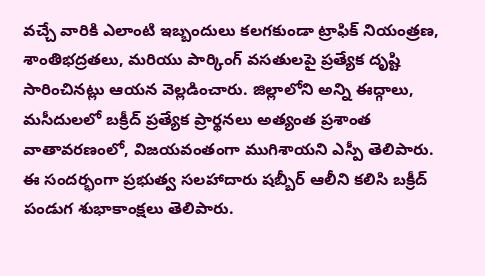వచ్చే వారికి ఎలాంటి ఇబ్బందులు కలగకుండా ట్రాఫిక్ నియంత్రణ, శాంతిభద్రతలు, మరియు పార్కింగ్ వసతులపై ప్రత్యేక దృష్టి సారించినట్లు ఆయన వెల్లడించారు. జిల్లాలోని అన్ని ఈద్గాలు, మసీదులలో బక్రీద్ ప్రత్యేక ప్రార్థనలు అత్యంత ప్రశాంత వాతావరణంలో, విజయవంతంగా ముగిశాయని ఎస్పీ తెలిపారు. ఈ సందర్భంగా ప్రభుత్వ సలహాదారు షబ్బీర్ ఆలీని కలిసి బక్రీద్ పండుగ శుభాకాంక్షలు తెలిపారు.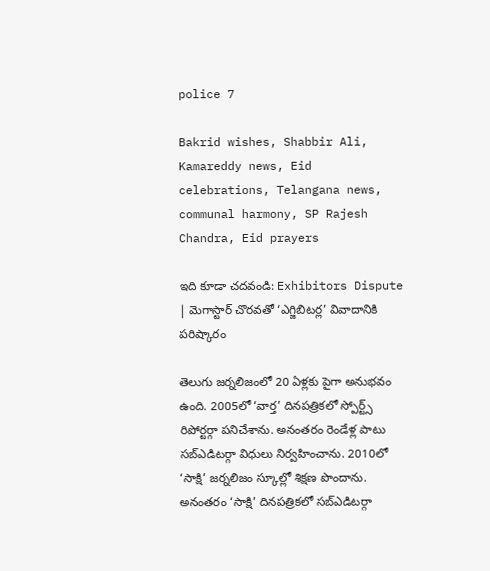police 7

Bakrid wishes, Shabbir Ali, Kamareddy news, Eid celebrations, Telangana news, communal harmony, SP Rajesh Chandra, Eid prayers

ఇది కూడా చదవండి: Exhibitors Dispute | మెగాస్టార్ చొరవతో ‘ఎగ్జిబిటర్ల’ వివాదానికి పరిష్కారం

తెలుగు జర్నలిజంలో 20 ఏళ్లకు పైగా అనుభవం ఉంది. 2005లో ‘వార్త’ దినపత్రికలో స్పోర్ట్స్ రిపోర్టర్గా పనిచేశాను. అనంతరం రెండేళ్ల పాటు సబ్ఎడిటర్గా విధులు నిర్వహించాను. 2010లో ‘సాక్షి’ జర్నలిజం స్కూల్లో శిక్షణ పొందాను. అనంతరం ‘సాక్షి’ దినపత్రికలో సబ్ఎడిటర్గా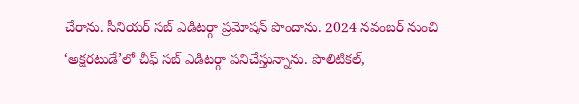చేరాను. సీనియర్ సబ్ ఎడిటర్గా ప్రమోషన్ పొందాను. 2024 నవంబర్ నుంచి ‘అక్షరటుడే’లో చీఫ్ సబ్ ఎడిటర్గా పనిచేస్తున్నాను. పొలిటికల్,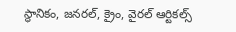స్థానికం, జనరల్, క్రైం, వైరల్ ఆర్టికల్స్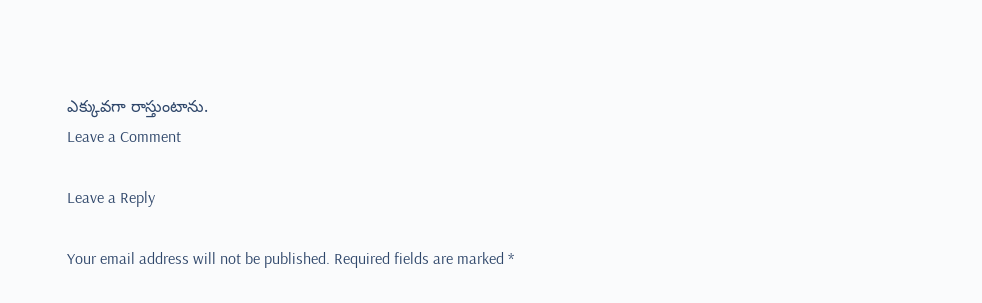ఎక్కువగా రాస్తుంటాను.
Leave a Comment

Leave a Reply

Your email address will not be published. Required fields are marked *